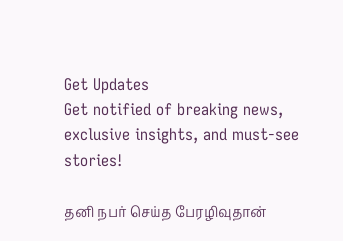Get Updates
Get notified of breaking news, exclusive insights, and must-see stories!

தனி நபர் செய்த பேரழிவுதான்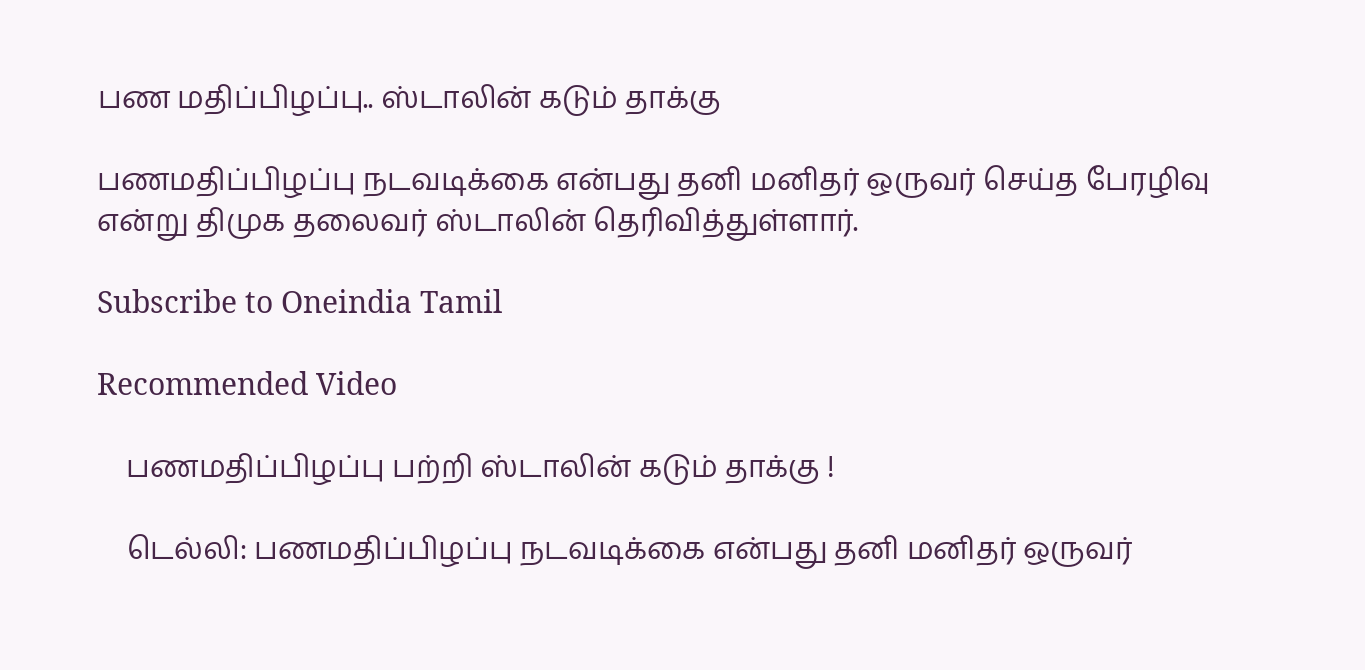பண மதிப்பிழப்பு.. ஸ்டாலின் கடும் தாக்கு

பணமதிப்பிழப்பு நடவடிக்கை என்பது தனி மனிதர் ஒருவர் செய்த பேரழிவு என்று திமுக தலைவர் ஸ்டாலின் தெரிவித்துள்ளார்.

Subscribe to Oneindia Tamil

Recommended Video

    பணமதிப்பிழப்பு பற்றி ஸ்டாலின் கடும் தாக்கு !

    டெல்லி: பணமதிப்பிழப்பு நடவடிக்கை என்பது தனி மனிதர் ஒருவர்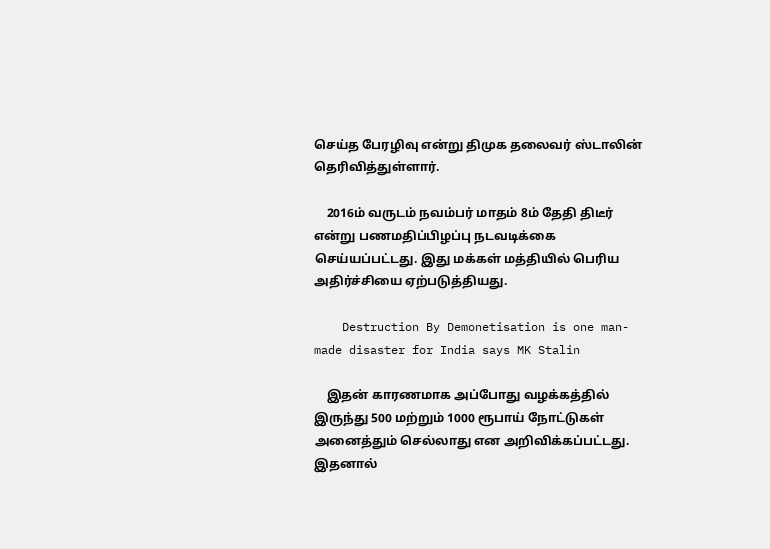செய்த பேரழிவு என்று திமுக தலைவர் ஸ்டாலின் தெரிவித்துள்ளார்.

    2016ம் வருடம் நவம்பர் மாதம் 8ம் தேதி திடீர் என்று பணமதிப்பிழப்பு நடவடிக்கை செய்யப்பட்டது. இது மக்கள் மத்தியில் பெரிய அதிர்ச்சியை ஏற்படுத்தியது.

    Destruction By Demonetisation is one man-made disaster for India says MK Stalin

    இதன் காரணமாக அப்போது வழக்கத்தில் இருந்து 500 மற்றும் 1000 ரூபாய் நோட்டுகள் அனைத்தும் செல்லாது என அறிவிக்கப்பட்டது. இதனால்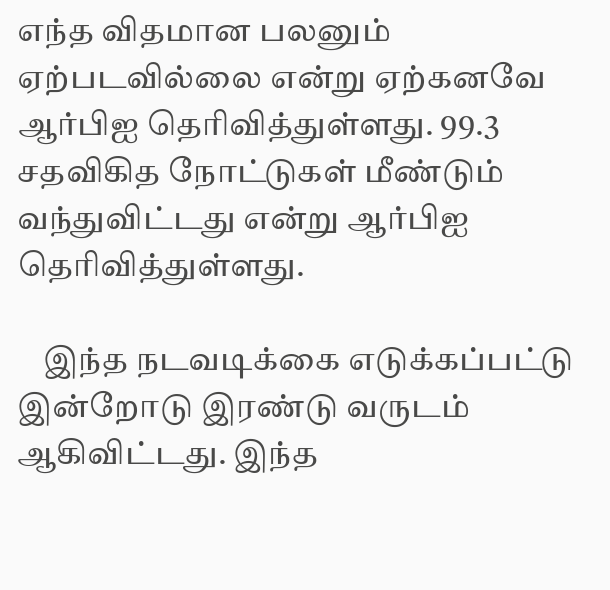எந்த விதமான பலனும் ஏற்படவில்லை என்று ஏற்கனவே ஆர்பிஐ தெரிவித்துள்ளது. 99.3 சதவிகித நோட்டுகள் மீண்டும் வந்துவிட்டது என்று ஆர்பிஐ தெரிவித்துள்ளது.

    இந்த நடவடிக்கை எடுக்கப்பட்டு இன்றோடு இரண்டு வருடம் ஆகிவிட்டது. இந்த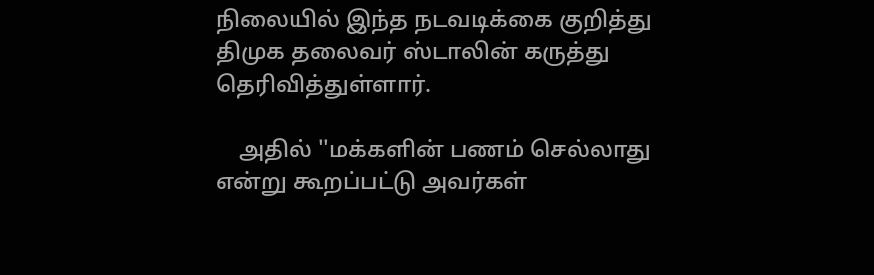நிலையில் இந்த நடவடிக்கை குறித்து திமுக தலைவர் ஸ்டாலின் கருத்து தெரிவித்துள்ளார்.

    அதில் ''மக்களின் பணம் செல்லாது என்று கூறப்பட்டு அவர்கள்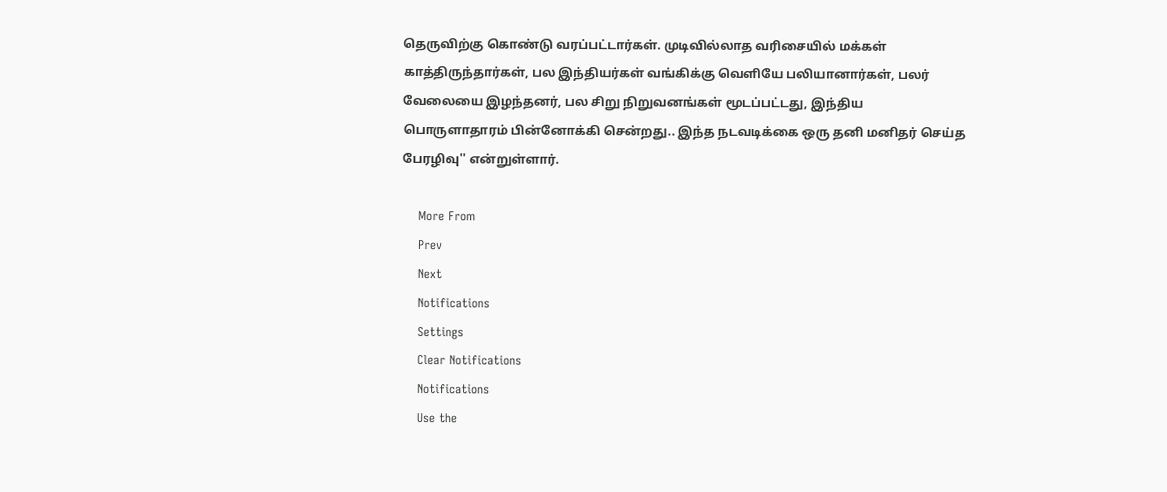தெருவிற்கு கொண்டு வரப்பட்டார்கள். முடிவில்லாத வரிசையில் மக்கள் காத்திருந்தார்கள், பல இந்தியர்கள் வங்கிக்கு வெளியே பலியானார்கள், பலர் வேலையை இழந்தனர், பல சிறு நிறுவனங்கள் மூடப்பட்டது, இந்திய பொருளாதாரம் பின்னோக்கி சென்றது.. இந்த நடவடிக்கை ஒரு தனி மனிதர் செய்த பேரழிவு'' என்றுள்ளார்.

    More From
    Prev
    Next
    Notifications
    Settings
    Clear Notifications
    Notifications
    Use the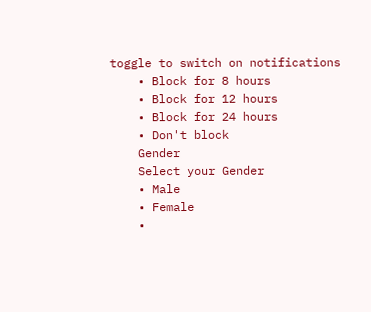toggle to switch on notifications
    • Block for 8 hours
    • Block for 12 hours
    • Block for 24 hours
    • Don't block
    Gender
    Select your Gender
    • Male
    • Female
    •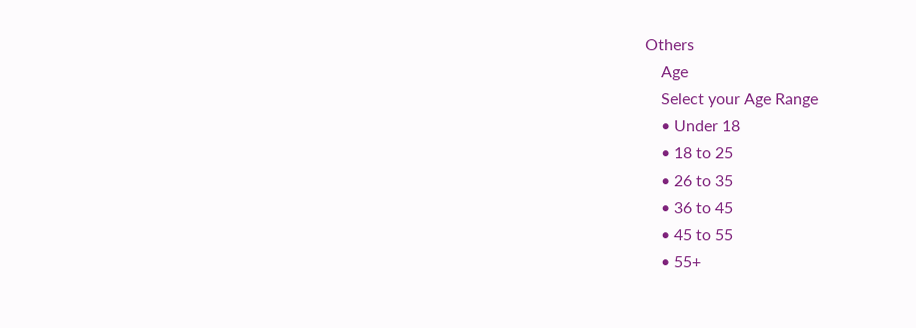Others
    Age
    Select your Age Range
    • Under 18
    • 18 to 25
    • 26 to 35
    • 36 to 45
    • 45 to 55
    • 55+